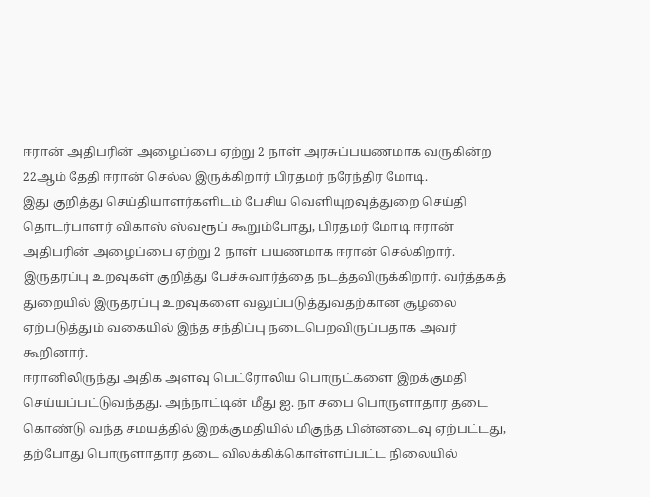ஈரான் அதிபரின் அழைப்பை ஏற்று 2 நாள் அரசுப்பயணமாக வருகின்ற 22ஆம் தேதி ஈரான் செல்ல இருக்கிறார் பிரதமர் நரேந்திர மோடி.
இது குறித்து செய்தியாளர்களிடம் பேசிய வெளியுறவுத்துறை செய்தி தொடர்பாளர் விகாஸ் ஸ்வரூப் கூறும்போது, பிரதமர் மோடி ஈரான் அதிபரின் அழைப்பை ஏற்று 2 நாள் பயணமாக ஈரான் செல்கிறார். இருதரப்பு உறவுகள் குறித்து பேச்சுவார்த்தை நடத்தவிருக்கிறார். வர்த்தகத் துறையில் இருதரப்பு உறவுகளை வலுப்படுத்துவதற்கான சூழலை ஏற்படுத்தும் வகையில் இந்த சந்திப்பு நடைபெறவிருப்பதாக அவர் கூறினார்.
ஈரானிலிருந்து அதிக அளவு பெட்ரோலிய பொருட்களை இறக்குமதி செய்யப்பட்டுவந்தது. அந்நாட்டின் மீது ஐ. நா சபை பொருளாதார தடை கொண்டு வந்த சமயத்தில் இறக்குமதியில் மிகுந்த பின்னடைவு ஏற்பட்டது, தற்போது பொருளாதார தடை விலக்கிக்கொள்ளப்பட்ட நிலையில்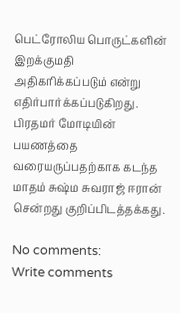பெட்ரோலிய பொருட்களின் இறக்குமதி அதிகரிக்கப்படும் என்று எதிர்பார்க்கப்படுகிறது. பிரதமர் மோடியின் பயணத்தை வரையருப்பதற்காக கடந்த மாதம் சுஷ்ம சுவராஜ் ஈரான் சென்றது குறிப்பிடத்தக்கது.

No comments:
Write comments